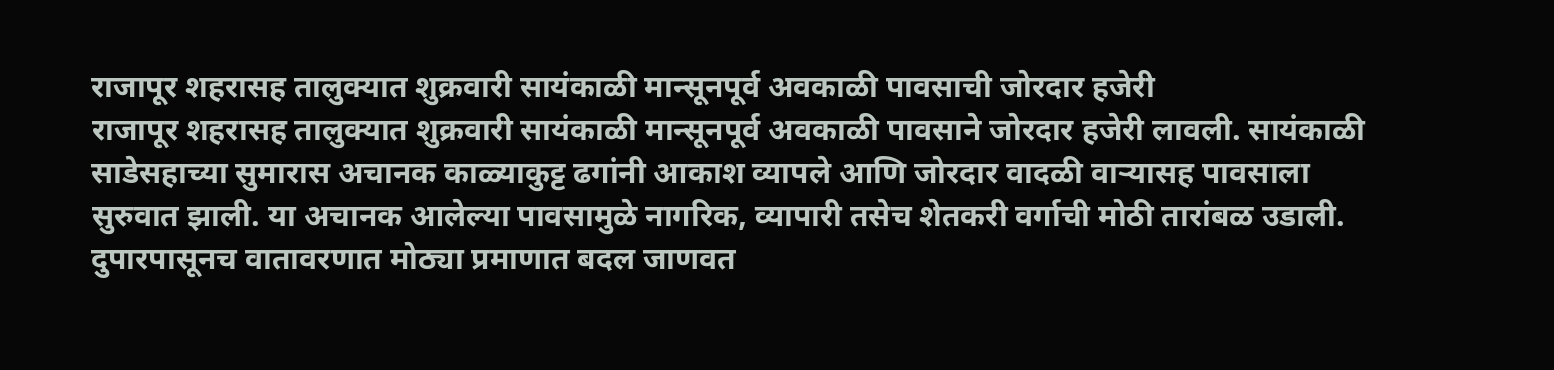राजापूर शहरासह तालुक्यात शुक्रवारी सायंकाळी मान्सूनपूर्व अवकाळी पावसाची जोरदार हजेरी
राजापूर शहरासह तालुक्यात शुक्रवारी सायंकाळी मान्सूनपूर्व अवकाळी पावसाने जोरदार हजेरी लावली. सायंकाळी साडेसहाच्या सुमारास अचानक काळ्याकुट्ट ढगांनी आकाश व्यापले आणि जोरदार वादळी वाऱ्यासह पावसाला सुरुवात झाली. या अचानक आलेल्या पावसामुळे नागरिक, व्यापारी तसेच शेतकरी वर्गाची मोठी तारांबळ उडाली.
दुपारपासूनच वातावरणात मोठ्या प्रमाणात बदल जाणवत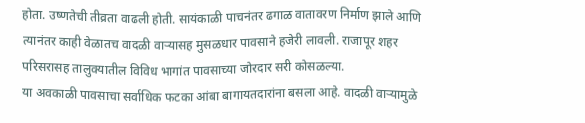होता. उष्णतेची तीव्रता वाढली होती. सायंकाळी पाचनंतर ढगाळ वातावरण निर्माण झाले आणि त्यानंतर काही वेळातच वादळी वाऱ्यासह मुसळधार पावसाने हजेरी लावली. राजापूर शहर परिसरासह तालुक्यातील विविध भागांत पावसाच्या जोरदार सरी कोसळल्या.
या अवकाळी पावसाचा सर्वाधिक फटका आंबा बागायतदारांना बसला आहे. वादळी वाऱ्यामुळे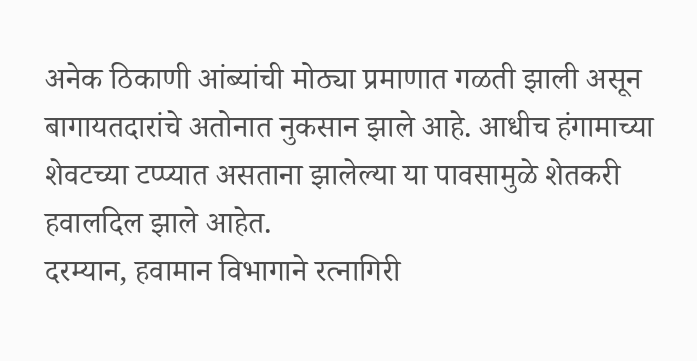अनेक ठिकाणी आंब्यांची मोठ्या प्रमाणात गळती झाली असून बागायतदारांचे अतोनात नुकसान झाले आहे. आधीच हंगामाच्या शेवटच्या टप्प्यात असताना झालेल्या या पावसामुळे शेतकरी हवालदिल झाले आहेत.
दरम्यान, हवामान विभागाने रत्नागिरी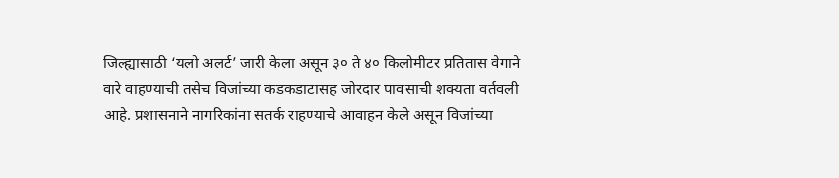जिल्ह्यासाठी ‘यलो अलर्ट’ जारी केला असून ३० ते ४० किलोमीटर प्रतितास वेगाने वारे वाहण्याची तसेच विजांच्या कडकडाटासह जोरदार पावसाची शक्यता वर्तवली आहे. प्रशासनाने नागरिकांना सतर्क राहण्याचे आवाहन केले असून विजांच्या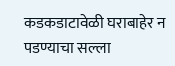कडकडाटावेळी घराबाहेर न पडण्याचा सल्ला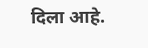दिला आहे.